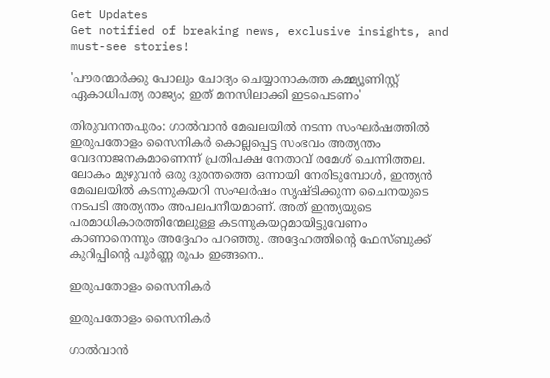Get Updates
Get notified of breaking news, exclusive insights, and must-see stories!

'പൗരന്മാർക്കു പോലും ചോദ്യം ചെയ്യാനാകത്ത കമ്മ്യൂണിസ്റ്റ്‌ ഏകാധിപത്യ രാജ്യം; ഇത് മനസിലാക്കി ഇടപെടണം'

തിരുവനന്തപുരം: ഗാൽവാൻ മേഖലയിൽ നടന്ന സംഘർഷത്തിൽ ഇരുപതോളം സൈനികർ കൊല്ലപ്പെട്ട സംഭവം അത്യന്തം വേദനാജനകമാണെന്ന് പ്രതിപക്ഷ നേതാവ് രമേശ് ചെന്നിത്തല. ലോകം മുഴുവൻ ഒരു ദുരന്തത്തെ ഒന്നായി നേരിടുമ്പോൾ, ഇന്ത്യൻ മേഖലയിൽ കടന്നുകയറി സംഘർഷം സൃഷ്ടിക്കുന്ന ചൈനയുടെ നടപടി അത്യന്തം അപലപനീയമാണ്. അത് ഇന്ത്യയുടെ പരമാധികാരത്തിന്മേലുള്ള കടന്നുകയറ്റമായിട്ടുവേണം കാണാനെന്നും അദ്ദേഹം പറഞ്ഞു. അദ്ദേഹത്തിന്‍റെ ഫേസ്ബുക്ക് കുറിപ്പിന്‍റെ പൂര്‍ണ്ണ രൂപം ഇങ്ങനെ..

ഇരുപതോളം സൈനികർ

ഇരുപതോളം സൈനികർ

ഗാൽവാൻ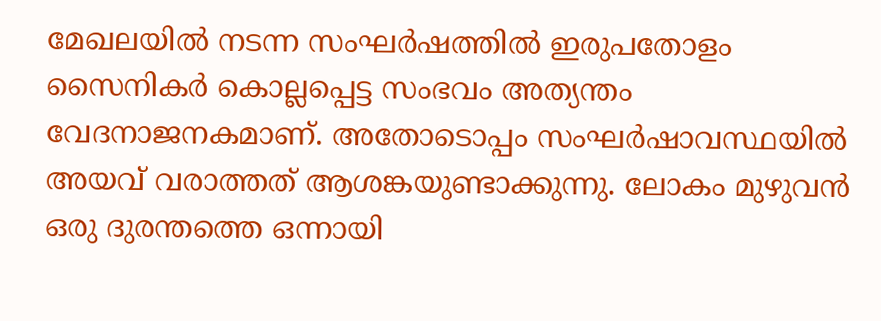മേഖലയിൽ നടന്ന സംഘർഷത്തിൽ ഇരുപതോളം സൈനികർ കൊല്ലപ്പെട്ട സംഭവം അത്യന്തം വേദനാജനകമാണ്. അതോടൊപ്പം സംഘർഷാവസ്ഥയിൽ അയവ് വരാത്തത് ആശങ്കയുണ്ടാക്കുന്നു. ലോകം മുഴുവൻ ഒരു ദുരന്തത്തെ ഒന്നായി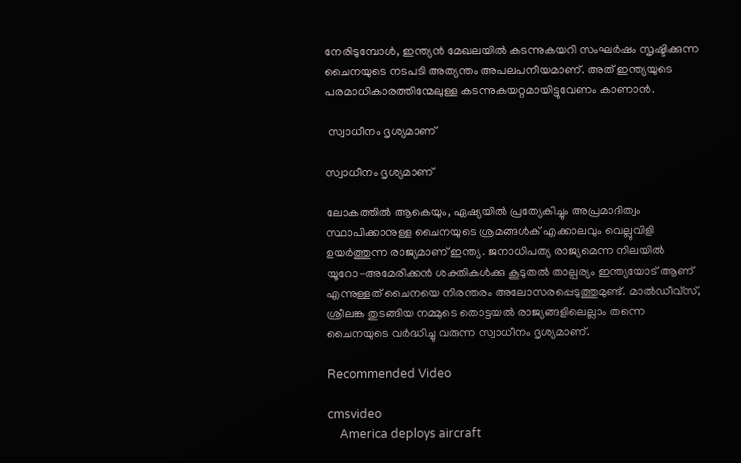നേരിടുമ്പോൾ, ഇന്ത്യൻ മേഖലയിൽ കടന്നുകയറി സംഘർഷം സൃഷ്ടിക്കുന്ന ചൈനയുടെ നടപടി അത്യന്തം അപലപനീയമാണ്. അത് ഇന്ത്യയുടെ പരമാധികാരത്തിന്മേലുള്ള കടന്നുകയറ്റമായിട്ടുവേണം കാണാൻ.

 സ്വാധീനം ദൃശ്യമാണ്

സ്വാധീനം ദൃശ്യമാണ്

ലോകത്തിൽ ആകെയും, ഏഷ്യയിൽ പ്രത്യേകിച്ചും അപ്രമാദിത്വം സ്ഥാപിക്കാനുള്ള ചൈനയുടെ ശ്രമങ്ങൾക് എക്കാലവും വെല്ലുവിളി ഉയർത്തുന്ന രാജ്യമാണ് ഇന്ത്യ. ജനാധിപത്യ രാജ്യമെന്ന നിലയിൽ യൂറോ-അമേരിക്കൻ ശക്തികൾക്കു കൂടുതൽ താല്പര്യം ഇന്ത്യയോട് ആണ് എന്നുള്ളത് ചൈനയെ നിരന്തരം അലോസരപ്പെടുത്തുമുണ്ട്. മാൽഡീവ്സ്, ശ്രീലങ്ക തുടങ്ങിയ നമ്മുടെ തൊട്ടയൽ രാജ്യങ്ങളിലെല്ലാം തന്നെ ചൈനയുടെ വർദ്ധിച്ചു വരുന്ന സ്വാധീനം ദൃശ്യമാണ്.

Recommended Video

cmsvideo
    America deploys aircraft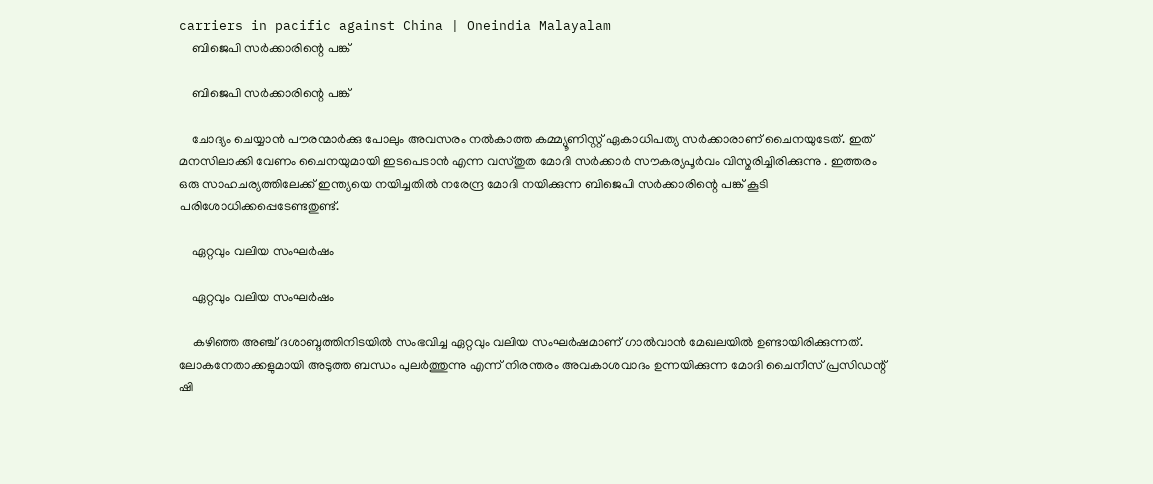carriers in pacific against China | Oneindia Malayalam
    ബിജെപി സർക്കാരിന്റെ പങ്ക്

    ബിജെപി സർക്കാരിന്റെ പങ്ക്

    ചോദ്യം ചെയ്യാൻ പൗരന്മാർക്കു പോലും അവസരം നൽകാത്ത കമ്മ്യൂണിസ്റ്റ്‌ ഏകാധിപത്യ സർക്കാരാണ് ചൈനയുടേത്. ഇത് മനസിലാക്കി വേണം ചൈനയുമായി ഇടപെടാൻ എന്ന വസ്തുത മോദി സർക്കാർ സൗകര്യപൂർവം വിസ്മരിച്ചിരിക്കുന്നു . ഇത്തരം ഒരു സാഹചര്യത്തിലേക്ക് ഇന്ത്യയെ നയിച്ചതിൽ നരേന്ദ്ര മോദി നയിക്കുന്ന ബിജെപി സർക്കാരിന്റെ പങ്ക് കൂടി പരിശോധിക്കപ്പെടേണ്ടതുണ്ട്.

    ഏറ്റവും വലിയ സംഘർഷം

    ഏറ്റവും വലിയ സംഘർഷം

    കഴിഞ്ഞ അഞ്ച് ദശാബ്ദത്തിനിടയിൽ സംഭവിച്ച ഏറ്റവും വലിയ സംഘർഷമാണ് ഗാൽവാൻ മേഖലയിൽ ഉണ്ടായിരിക്കുന്നത്. ലോകനേതാക്കളുമായി അടുത്ത ബന്ധം പുലർത്തുന്നു എന്ന് നിരന്തരം അവകാശവാദം ഉന്നയിക്കുന്ന മോദി ചൈനീസ് പ്രസിഡന്റ്‌ ഷി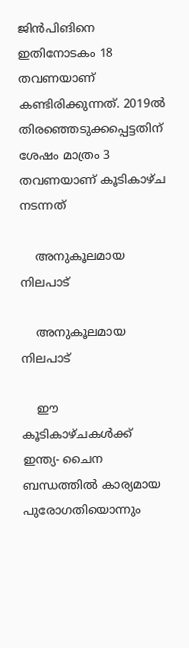ജിൻപിങിനെ ഇതിനോടകം 18 തവണയാണ് കണ്ടിരിക്കുന്നത്. 2019ൽ തിരഞ്ഞെടുക്കപ്പെട്ടതിന് ശേഷം മാത്രം 3 തവണയാണ് കൂടികാഴ്ച നടന്നത്

    അനുകൂലമായ നിലപാട്

    അനുകൂലമായ നിലപാട്

    ഈ കൂടികാഴ്ചകൾക്ക് ഇന്ത്യ- ചൈന ബന്ധത്തിൽ കാര്യമായ പുരോഗതിയൊന്നും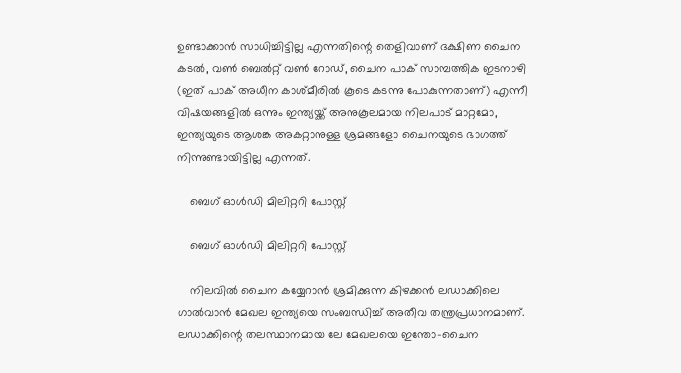ഉണ്ടാക്കാൻ സാധിച്ചിട്ടില്ല എന്നതിന്റെ തെളിവാണ് ദക്ഷിണ ചൈന കടൽ, വൺ ബെൽറ്റ്‌ വൺ റോഡ്, ചൈന പാക് സാമ്പത്തിക ഇടനാഴി (ഇത് പാക് അധീന കാശ്മീരിൽ കൂടെ കടന്നു പോകുന്നതാണ്) എന്നീ വിഷയങ്ങളിൽ ഒന്നും ഇന്ത്യയ്ക്ക് അനുകൂലമായ നിലപാട് മാറ്റമോ, ഇന്ത്യയുടെ ആശങ്ക അകറ്റാനുള്ള ശ്രമങ്ങളോ ചൈനയുടെ ഭാഗത്ത് നിന്നുണ്ടായിട്ടില്ല എന്നത്.

    ബെഗ് ഓൾഡി മിലിറ്ററി പോസ്റ്റ്

    ബെഗ് ഓൾഡി മിലിറ്ററി പോസ്റ്റ്

    നിലവിൽ ചൈന കയ്യേറാൻ ശ്രമിക്കുന്ന കിഴക്കൻ ലഡാക്കിലെ ഗാൽവാൻ മേഖല ഇന്ത്യയെ സംബന്ധിച്ച് അതീവ തന്ത്രപ്രധാനമാണ്. ലഡാക്കിന്റെ തലസ്ഥാനമായ ലേ മേഖലയെ ഇന്തോ-ചൈന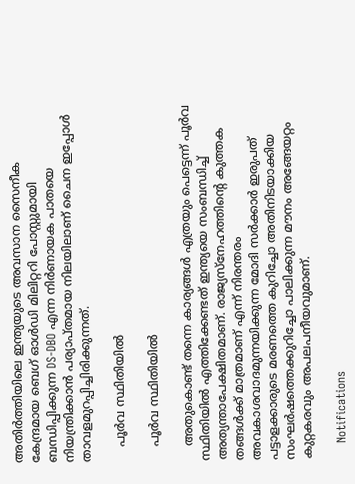അതിർത്തിയിലെ ഇന്ത്യയുടെ അവസാന സൈനീക കേന്ദ്രമായ ബെഗ് ഓൾഡി മിലിറ്ററി പോസ്റ്റുമായി ബന്ധിപ്പിക്കുന്ന DS-DBO എന്ന നിർണായക പാതയെ നിയന്ത്രിക്കാൻ പര്യാപ്തമായ നിലയിലാണ് ചൈന ഇപ്പോൾ താവളമുറപ്പിച്ചിരിക്കുന്നത്.

    പൂർവ സ്ഥിതിയിൽ

    പൂർവ സ്ഥിതിയിൽ

    അതുകൊണ്ട് തന്നെ കാര്യങ്ങൾ എത്രയും പെട്ടെന്ന് പൂർവ സ്ഥിതിയിൽ എത്തിക്കേണ്ടത് ഇന്ത്യയെ സംബന്ധിച്ച് അത്യന്താപേക്ഷിതമാണ്. രാജ്യസ്നേഹത്തിന്റെ കുത്തക തങ്ങൾക്ക് മാത്രമാണ് എന്ന് നിരന്തരം അവകാശവാദമുന്നയിക്കുന്ന മോദി സർക്കാർ ഇരുപത് പട്ടാളക്കാരുടെ മരണത്തെ കുറിച്ചോ അതിനിടയാക്കിയ സംഘർഷത്തെക്കുറിച്ചോ പാലിക്കുന്ന മൗനം അങ്ങേയറ്റം കുറ്റകരവും അപലപനീയവുമാണ്.

    Notifications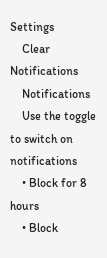Settings
    Clear Notifications
    Notifications
    Use the toggle to switch on notifications
    • Block for 8 hours
    • Block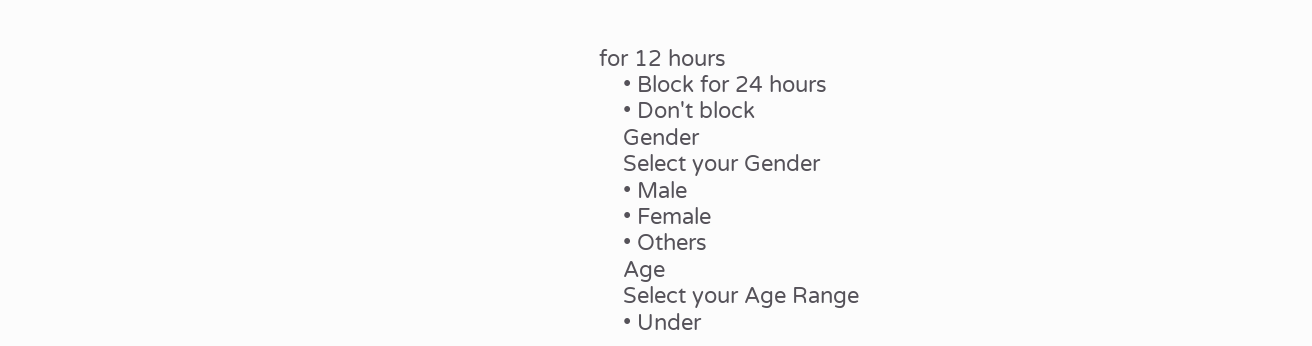for 12 hours
    • Block for 24 hours
    • Don't block
    Gender
    Select your Gender
    • Male
    • Female
    • Others
    Age
    Select your Age Range
    • Under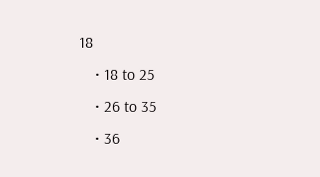18
    • 18 to 25
    • 26 to 35
    • 36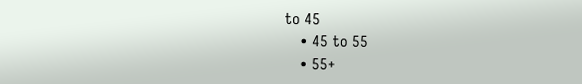to 45
    • 45 to 55
    • 55+